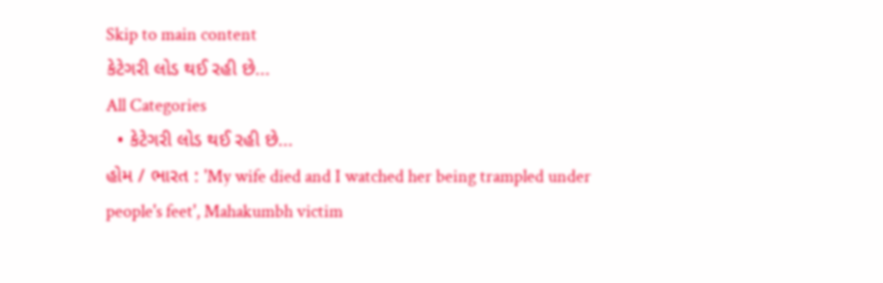Skip to main content
કેટેગરી લોડ થઈ રહી છે...
All Categories
  • કેટેગરી લોડ થઈ રહી છે...
હોમ / ભારત : 'My wife died and I watched her being trampled under people's feet', Mahakumbh victim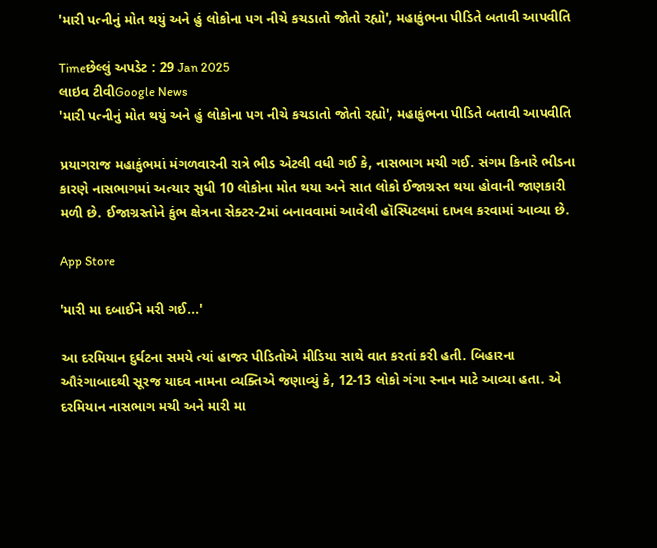'મારી પત્નીનું મોત થયું અને હું લોકોના પગ નીચે કચડાતો જોતો રહ્યો', મહાકુંભના પીડિતે બતાવી આપવીતિ

Timeછેલ્લું અપડેટ : 29 Jan 2025
લાઇવ ટીવીGoogle News
'મારી પત્નીનું મોત થયું અને હું લોકોના પગ નીચે કચડાતો જોતો રહ્યો', મહાકુંભના પીડિતે બતાવી આપવીતિ

પ્રયાગરાજ મહાકુંભમાં મંગળવારની રાત્રે ભીડ એટલી વધી ગઈ કે, નાસભાગ મચી ગઈ. સંગમ કિનારે ભીડના કારણે નાસભાગમાં અત્યાર સુધી 10 લોકોના મોત થયા અને સાત લોકો ઈજાગ્રસ્ત થયા હોવાની જાણકારી મળી છે. ઈજાગ્રસ્તોને કુંભ ક્ષેત્રના સેક્ટર-2માં બનાવવામાં આવેલી હૉસ્પિટલમાં દાખલ કરવામાં આવ્યા છે.

App Store

'મારી મા દબાઈને મરી ગઈ...'

આ દરમિયાન દુર્ઘટના સમયે ત્યાં હાજર પીડિતોએ મીડિયા સાથે વાત કરતાં કરી હતી. બિહારના ઔરંગાબાદથી સૂરજ યાદવ નામના વ્યક્તિએ જણાવ્યું કે, 12-13 લોકો ગંગા સ્નાન માટે આવ્યા હતા. એ દરમિયાન નાસભાગ મચી અને મારી મા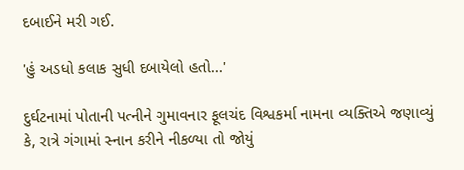દબાઈને મરી ગઈ.

'હું અડધો કલાક સુધી દબાયેલો હતો...'

દુર્ઘટનામાં પોતાની પત્નીને ગુમાવનાર ફૂલચંદ વિશ્વકર્મા નામના વ્યક્તિએ જણાવ્યું કે, રાત્રે ગંગામાં સ્નાન કરીને નીકળ્યા તો જોયું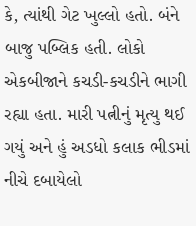કે, ત્યાંથી ગેટ ખુલ્લો હતો. બંને બાજુ પબ્લિક હતી. લોકો એકબીજાને કચડી-કચડીને ભાગી રહ્યા હતા. મારી પત્નીનું મૃત્યુ થઈ ગયું અને હું અડધો કલાક ભીડમાં નીચે દબાયેલો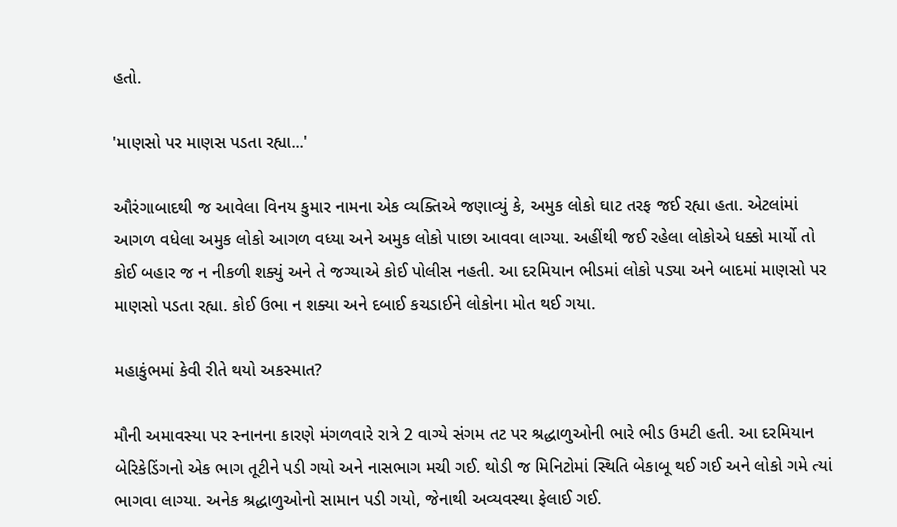હતો.

'માણસો પર માણસ પડતા રહ્યા...'

ઔરંગાબાદથી જ આવેલા વિનય કુમાર નામના એક વ્યક્તિએ જણાવ્યું કે, અમુક લોકો ઘાટ તરફ જઈ રહ્યા હતા. એટલાંમાં આગળ વધેલા અમુક લોકો આગળ વધ્યા અને અમુક લોકો પાછા આવવા લાગ્યા. અહીંથી જઈ રહેલા લોકોએ ધક્કો માર્યો તો કોઈ બહાર જ ન નીકળી શક્યું અને તે જગ્યાએ કોઈ પોલીસ નહતી. આ દરમિયાન ભીડમાં લોકો પડ્યા અને બાદમાં માણસો પર માણસો પડતા રહ્યા. કોઈ ઉભા ન શક્યા અને દબાઈ કચડાઈને લોકોના મોત થઈ ગયા.

મહાકુંભમાં કેવી રીતે થયો અકસ્માત?

મૌની અમાવસ્યા પર સ્નાનના કારણે મંગળવારે રાત્રે 2 વાગ્યે સંગમ તટ પર શ્રદ્ધાળુઓની ભારે ભીડ ઉમટી હતી. આ દરમિયાન બેરિકેડિંગનો એક ભાગ તૂટીને પડી ગયો અને નાસભાગ મચી ગઈ. થોડી જ મિનિટોમાં સ્થિતિ બેકાબૂ થઈ ગઈ અને લોકો ગમે ત્યાં ભાગવા લાગ્યા. અનેક શ્રદ્ધાળુઓનો સામાન પડી ગયો, જેનાથી અવ્યવસ્થા ફેલાઈ ગઈ.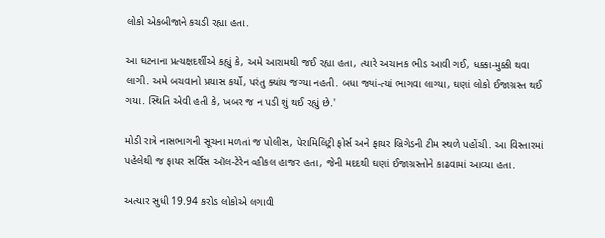લોકો એકબીજાને કચડી રહ્યા હતા.

આ ઘટનાના પ્રત્યક્ષદર્શીએ કહ્યું કે, અમે આરામથી જઈ રહ્યા હતા, ત્યારે અચાનક ભીડ આવી ગઈ, ધક્કા-મુક્કી થવા લાગી. અમે બચવાનો પ્રયાસ કર્યો, પરંતુ ક્યાંય જગ્યા નહતી. બધા જ્યાં-ત્યાં ભાગવા લાગ્યા, ઘણાં લોકો ઈજાગ્રસ્ત થઈ ગયા. સ્થિતિ એવી હતી કે, ખબર જ ન પડી શું થઈ રહ્યું છે.'

મોડી રાત્રે નાસભાગની સૂચના મળતાં જ પોલીસ, પેરામિલિટ્રી ફોર્સ અને ફાયર બ્રિગેડની ટીમ સ્થળે પહોંચી. આ વિસ્તારમાં પહેલેથી જ ફાયર સર્વિસ ઑલ-ટેરેન વ્હીકલ હાજર હતા, જેની મદદથી ઘણાં ઈજાગ્રસ્તોને કાઢવામાં આવ્યા હતા.

અત્યાર સુધી 19.94 કરોડ લોકોએ લગાવી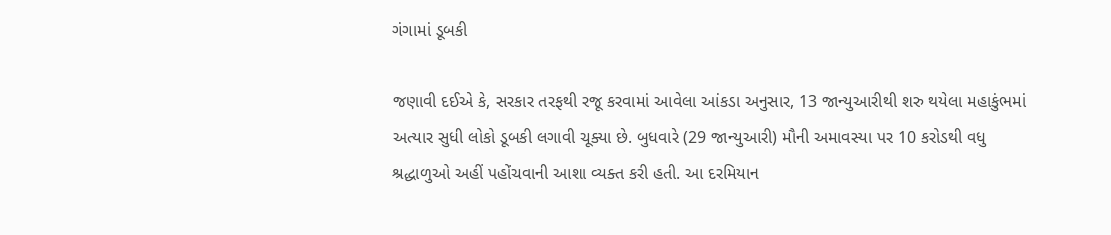ગંગામાં ડૂબકી

જણાવી દઈએ કે, સરકાર તરફથી રજૂ કરવામાં આવેલા આંકડા અનુસાર, 13 જાન્યુઆરીથી શરુ થયેલા મહાકુંભમાં અત્યાર સુધી લોકો ડૂબકી લગાવી ચૂક્યા છે. બુધવારે (29 જાન્યુઆરી) મૌની અમાવસ્યા પર 10 કરોડથી વધુ શ્રદ્ધાળુઓ અહીં પહોંચવાની આશા વ્યક્ત કરી હતી. આ દરમિયાન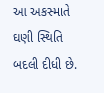આ અકસ્માતે ઘણી સ્થિતિ બદલી દીધી છે.